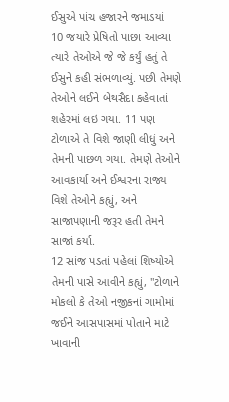ઈસુએ પાંચ હજારને જમાડયાં
10 જયારે પ્રેષિતો પાછા આવ્યા ત્યારે તેઓએ જે જે કર્યું હતું તે ઈસુને કહી સંભળાવ્યું. પછી તેમણે તેઓને લઈને બેથસૈદા કહેવાતાં શહેરમાં લઇ ગયા. 11 પણ ટોળાએ તે વિશે જાણી લીધું અને તેમની પાછળ ગયા. તેમણે તેઓને આવકાર્યા અને ઈશ્વરના રાજ્ય વિશે તેઓને કહ્યું, અને સાજાપણાની જરૂર હતી તેમને સાજાં કર્યા.
12 સાંજ પડતાં પહેલાં શિષ્યોએ તેમની પાસે આવીને કહ્યું, "ટોળાને મોકલો કે તેઓ નજીકનાં ગામોમાં જઈને આસપાસમાં પોતાને માટે ખાવાની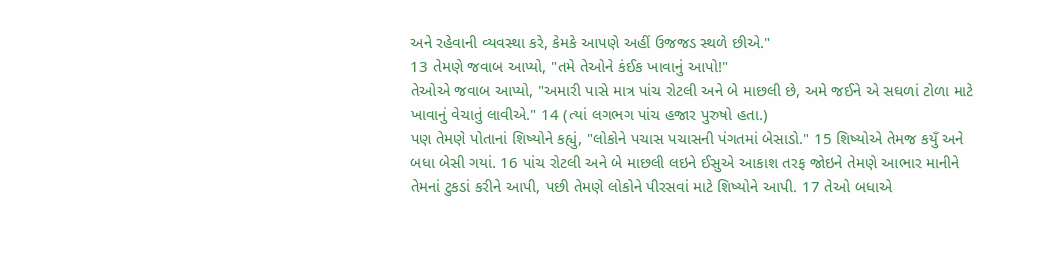અને રહેવાની વ્યવસ્થા કરે, કેમકે આપણે અહીં ઉજજડ સ્થળે છીએ."
13 તેમણે જવાબ આપ્યો, "તમે તેઓને કંઈક ખાવાનું આપો!"
તેઓએ જવાબ આપ્યો, "અમારી પાસે માત્ર પાંચ રોટલી અને બે માછલી છે, અમે જઈને એ સઘળાં ટોળા માટે ખાવાનું વેચાતું લાવીએ." 14 (ત્યાં લગભગ પાંચ હજાર પુરુષો હતા.)
પણ તેમણે પોતાનાં શિષ્યોને કહ્યું, "લોકોને પચાસ પચાસની પંગતમાં બેસાડો." 15 શિષ્યોએ તેમજ કયુઁ અને બધા બેસી ગયાં. 16 પાંચ રોટલી અને બે માછલી લઇને ઈસુએ આકાશ તરફ જોઇને તેમણે આભાર માનીને તેમનાં ટુકડાં કરીને આપી, પછી તેમણે લોકોને પીરસવાં માટે શિષ્યોને આપી. 17 તેઓ બધાએ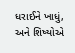ધરાઈને ખાધું, અને શિષ્યોએ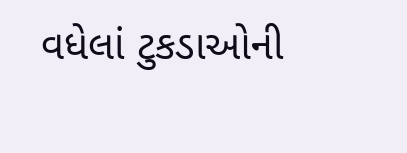વધેલાં ટુકડાઓની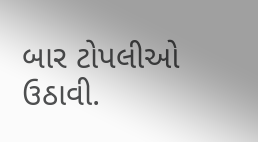બાર ટોપલીઓ ઉઠાવી.